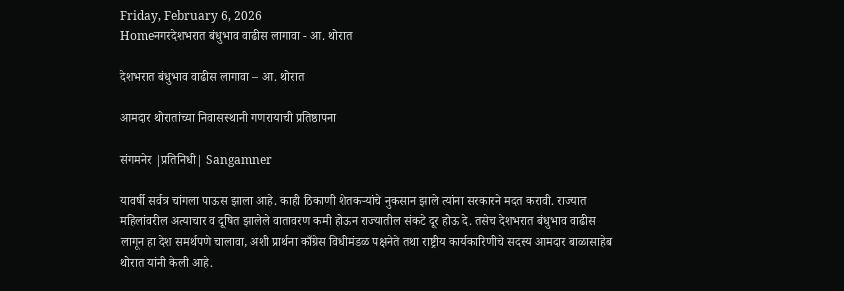Friday, February 6, 2026
Homeनगरदेशभरात बंधुभाव वाढीस लागावा - आ. थोरात

देशभरात बंधुभाव वाढीस लागावा – आ. थोरात

आमदार थोरातांच्या निवासस्थानी गणरायाची प्रतिष्ठापना

संगमनेर |प्रतिनिधी| Sangamner

यावर्षी सर्वत्र चांगला पाऊस झाला आहे. काही ठिकाणी शेतकर्‍यांचे नुकसान झाले त्यांना सरकारने मदत करावी. राज्यात महिलांवरील अत्याचार व दूषित झालेले वातावरण कमी होऊन राज्यातील संकटे दूर होऊ दे. तसेच देशभरात बंधुभाव वाढीस लागून हा देश समर्थपणे चालावा, अशी प्रार्थना काँग्रेस विधीमंडळ पक्षनेते तथा राष्ट्रीय कार्यकारिणीचे सदस्य आमदार बाळासाहेब थोरात यांनी केली आहे.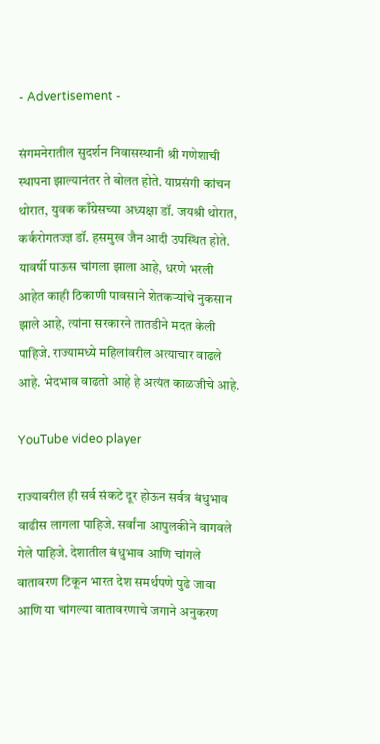- Advertisement -

संगमनेरातील सुदर्शन निवासस्थानी श्री गणेशाची स्थापना झाल्यानंतर ते बोलत होते. याप्रसंगी कांचन थोरात, युवक काँग्रेसच्या अध्यक्षा डॉ. जयश्री थोरात, कर्करोगतज्ज्ञ डॉ. हसमुख जैन आदी उपस्थित होते. यावर्षी पाऊस चांगला झाला आहे, धरणे भरली आहेत काही ठिकाणी पावसाने शेतकर्‍यांचे नुकसान झाले आहे, त्यांना सरकारने तातडीने मदत केली पाहिजे. राज्यामध्ये महिलांवरील अत्याचार वाढले आहे. भेदभाव वाढतो आहे हे अत्यंत काळजीचे आहे.

YouTube video player

राज्यावरील ही सर्व संकटे दूर होऊन सर्वत्र बंधुभाव वाढीस लागला पाहिजे. सर्वांना आपुलकीने वागवले गेले पाहिजे. देशातील बंधुभाव आणि चांगले वातावरण टिकून भारत देश समर्थपणे पुढे जावा आणि या चांगल्या वातावरणाचे जगाने अनुकरण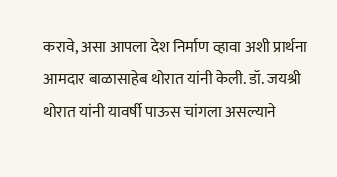करावे, असा आपला देश निर्माण व्हावा अशी प्रार्थना आमदार बाळासाहेब थोरात यांनी केली. डॉ. जयश्री थोरात यांनी यावर्षी पाऊस चांगला असल्याने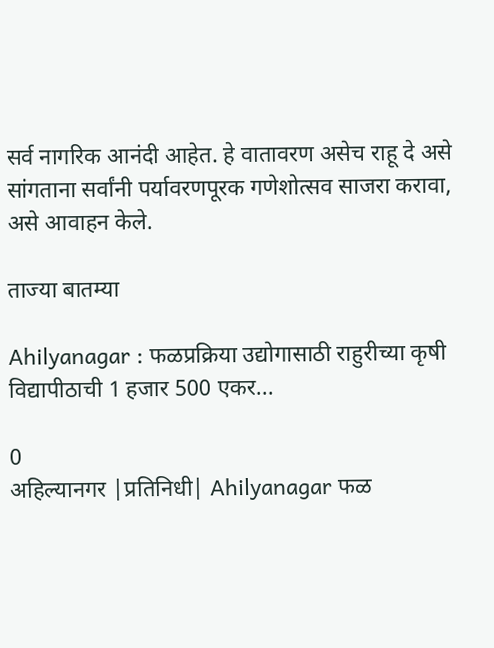सर्व नागरिक आनंदी आहेत. हे वातावरण असेच राहू दे असे सांगताना सर्वांनी पर्यावरणपूरक गणेशोत्सव साजरा करावा, असे आवाहन केले.

ताज्या बातम्या

Ahilyanagar : फळप्रक्रिया उद्योगासाठी राहुरीच्या कृषी विद्यापीठाची 1 हजार 500 एकर...

0
अहिल्यानगर |प्रतिनिधी| Ahilyanagar फळ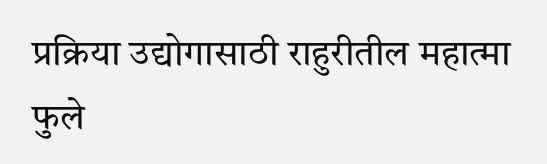प्रक्रिया उद्योगासाठी राहुरीतील महात्मा फुले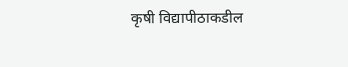कृषी विद्यापीठाकडील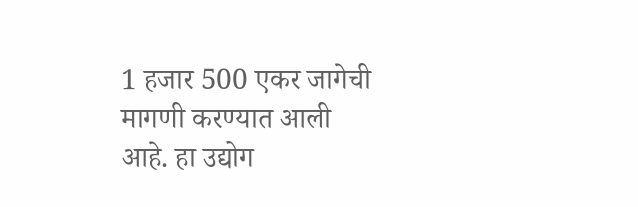1 हजार 500 एकर जागेची मागणी करण्यात आली आहे. हा उद्योग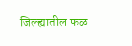जिल्ह्यातील फळ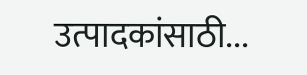उत्पादकांसाठी...